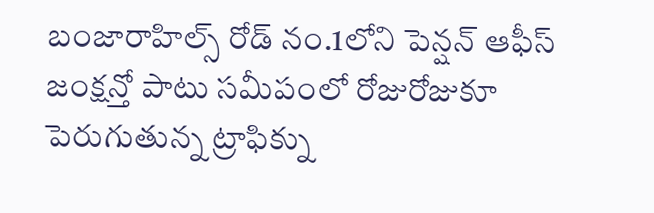బంజారాహిల్స్ రోడ్ నం.1లోని పెన్షన్ ఆఫీస్ జంక్షన్తో పాటు సమీపంలో రోజురోజుకూ పెరుగుతున్న ట్రాఫిక్ను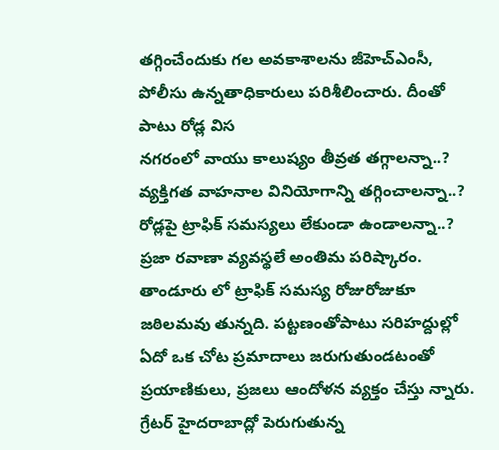తగ్గించేందుకు గల అవకాశాలను జీహెచ్ఎంసీ, పోలీసు ఉన్నతాధికారులు పరిశీలించారు. దీంతో పాటు రోడ్ల విస
నగరంలో వాయు కాలుష్యం తీవ్రత తగ్గాలన్నా..? వ్యక్తిగత వాహనాల వినియోగాన్ని తగ్గించాలన్నా..? రోడ్లపై ట్రాఫిక్ సమస్యలు లేకుండా ఉండాలన్నా..? ప్రజా రవాణా వ్యవస్థలే అంతిమ పరిష్కారం.
తాండూరు లో ట్రాఫిక్ సమస్య రోజురోజుకూ జఠిలమవు తున్నది. పట్టణంతోపాటు సరిహద్దుల్లో ఏదో ఒక చోట ప్రమాదాలు జరుగుతుండటంతో ప్రయాణికులు, ప్రజలు ఆందోళన వ్యక్తం చేస్తు న్నారు.
గ్రేటర్ హైదరాబాద్లో పెరుగుతున్న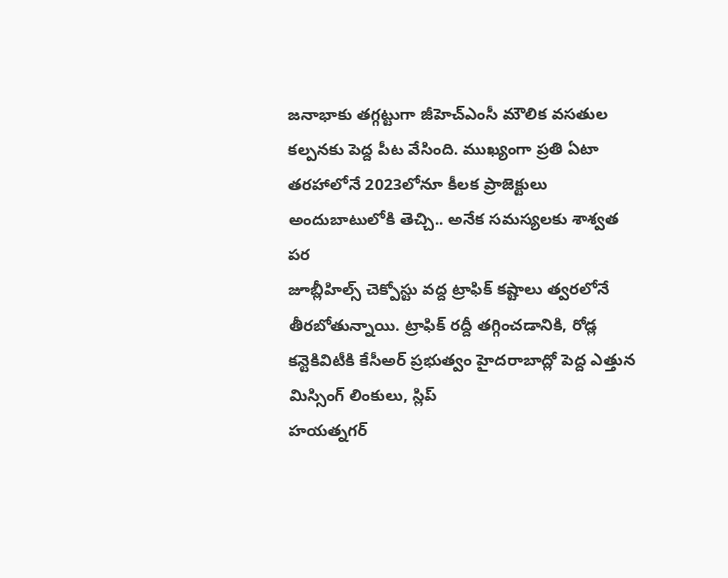జనాభాకు తగ్గట్టుగా జీహెచ్ఎంసీ మౌలిక వసతుల కల్పనకు పెద్ద పీట వేసింది. ముఖ్యంగా ప్రతి ఏటా తరహాలోనే 2023లోనూ కీలక ప్రాజెక్టులు అందుబాటులోకి తెచ్చి.. అనేక సమస్యలకు శాశ్వత పర
జూబ్లీహిల్స్ చెక్పోస్టు వద్ద ట్రాఫిక్ కష్టాలు త్వరలోనే తీరబోతున్నాయి. ట్రాఫిక్ రద్దీ తగ్గించడానికి, రోడ్ల కన్టెకివిటీకి కేసీఅర్ ప్రభుత్వం హైదరాబాద్లో పెద్ద ఎత్తున మిస్సింగ్ లింకులు, స్లిప్
హయత్నగర్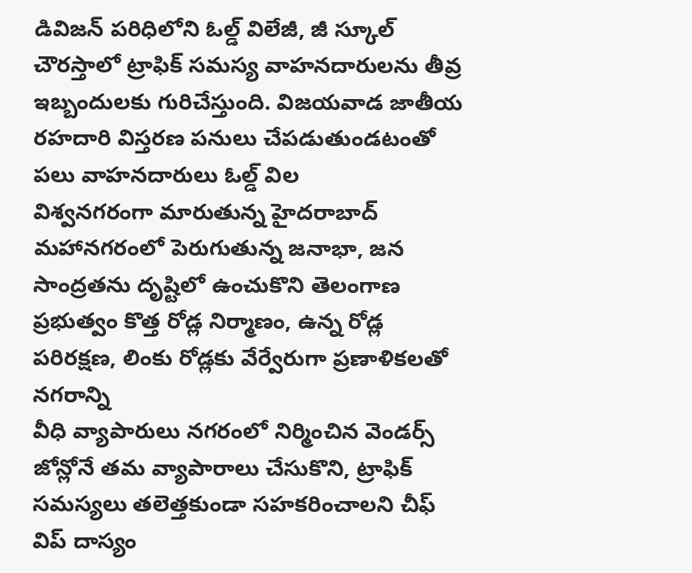డివిజన్ పరిధిలోని ఓల్డ్ విలేజీ, జీ స్కూల్ చౌరస్తాలో ట్రాఫిక్ సమస్య వాహనదారులను తీవ్ర ఇబ్బందులకు గురిచేస్తుంది. విజయవాడ జాతీయ రహదారి విస్తరణ పనులు చేపడుతుండటంతో పలు వాహనదారులు ఓల్డ్ విల
విశ్వనగరంగా మారుతున్న హైదరాబాద్ మహానగరంలో పెరుగుతున్న జనాభా, జన సాంద్రతను దృష్టిలో ఉంచుకొని తెలంగాణ ప్రభుత్వం కొత్త రోడ్ల నిర్మాణం, ఉన్న రోడ్ల పరిరక్షణ, లింకు రోడ్లకు వేర్వేరుగా ప్రణాళికలతో నగరాన్ని
వీధి వ్యాపారులు నగరంలో నిర్మించిన వెండర్స్ జోన్లోనే తమ వ్యాపారాలు చేసుకొని, ట్రాఫిక్ సమస్యలు తలెత్తకుండా సహకరించాలని చీఫ్ విప్ దాస్యం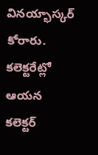వినయ్భాస్కర్ కోరారు. కలెక్టరేట్లో ఆయన కలెక్టర్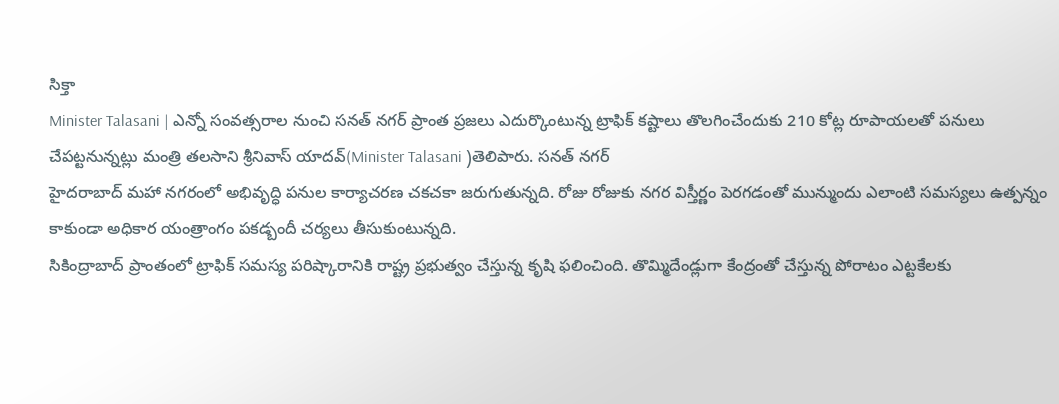సిక్తా
Minister Talasani | ఎన్నో సంవత్సరాల నుంచి సనత్ నగర్ ప్రాంత ప్రజలు ఎదుర్కొంటున్న ట్రాఫిక్ కష్టాలు తొలగించేందుకు 210 కోట్ల రూపాయలతో పనులు చేపట్టనున్నట్లు మంత్రి తలసాని శ్రీనివాస్ యాదవ్(Minister Talasani )తెలిపారు. సనత్ నగర్
హైదరాబాద్ మహా నగరంలో అభివృద్ధి పనుల కార్యాచరణ చకచకా జరుగుతున్నది. రోజు రోజుకు నగర విస్తీర్ణం పెరగడంతో మున్ముందు ఎలాంటి సమస్యలు ఉత్పన్నం కాకుండా అధికార యంత్రాంగం పకడ్బందీ చర్యలు తీసుకుంటున్నది.
సికింద్రాబాద్ ప్రాంతంలో ట్రాఫిక్ సమస్య పరిష్కారానికి రాష్ట్ర ప్రభుత్వం చేస్తున్న కృషి ఫలించింది. తొమ్మిదేండ్లుగా కేంద్రంతో చేస్తున్న పోరాటం ఎట్టకేలకు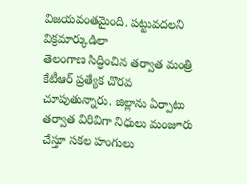విజయవంతమైంది. పట్టువదలని విక్రమార్కుడిలా
తెలంగాణ సిద్ధించిన తర్వాత మంత్రి కేటీఆర్ ప్రత్యేక చొరవ చూపుతున్నారు. జిల్లాను ఏర్పాటు తర్వాత విరివిగా నిధులు మంజూరు చేస్తూ సకల హంగులు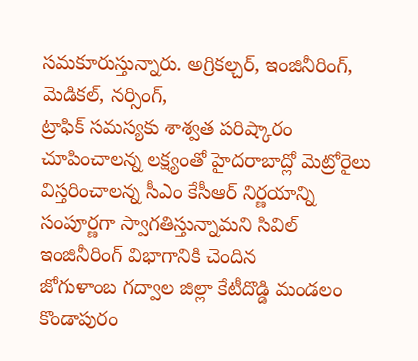సమకూరుస్తున్నారు. అగ్రికల్చర్, ఇంజినీరింగ్, మెడికల్, నర్సింగ్,
ట్రాఫిక్ సమస్యకు శాశ్వత పరిష్కారం చూపించాలన్న లక్ష్యంతో హైదరాబాద్లో మెట్రోరైలు విస్తరించాలన్న సీఎం కేసీఆర్ నిర్ణయాన్ని సంపూర్ణగా స్వాగతిస్తున్నామని సివిల్ ఇంజినీరింగ్ విభాగానికి చెందిన
జోగుళాంబ గద్వాల జిల్లా కేటీదొడ్డి మండలం కొండాపురం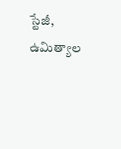స్టేజీ, ఉమిత్యాల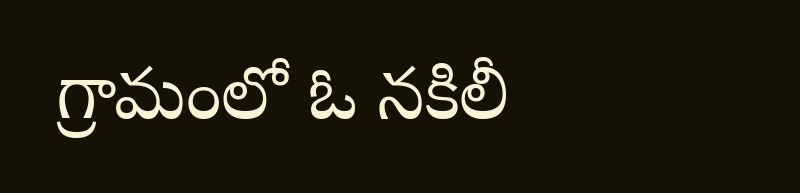గ్రామంలో ఓ నకిలీ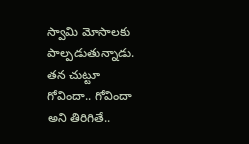స్వామి మోసాలకు పాల్పడుతున్నాడు. తన చుట్టూ గోవిందా.. గోవిందా అని తిరిగితే..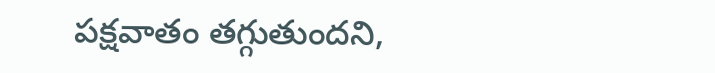పక్షవాతం తగ్గుతుందని,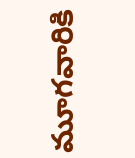మూగవారికి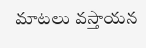మాటలు వస్తాయన